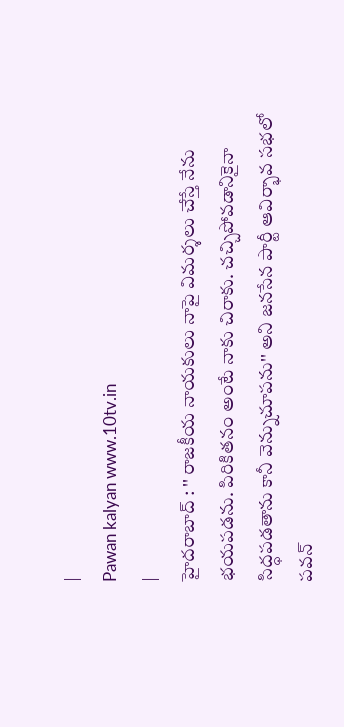|
Pawan kalyan www.10tv.in
|
హైదరాబాద్ : '' రాజకీయ నాయకులు నాపై విమర్శలు చేస్తే నేను భయపడను. పిరికితనం అంటే నాకు చిరాకు. చచ్చిపోవడానికైనా సిద్ధపడతాను కానీ వెన్నుచూపను'' అని జనసేన పార్టీ ఆవిర్భావ సభలో పవన్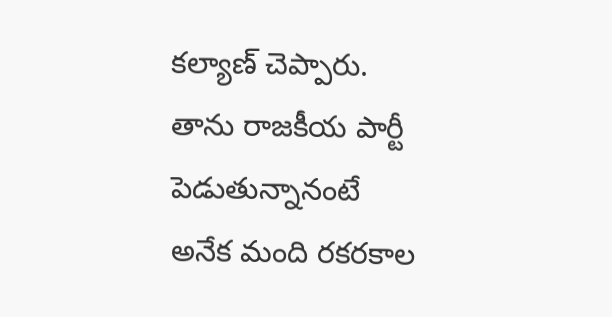కల్యాణ్ చెప్పారు. తాను రాజకీయ పార్టీ పెడుతున్నానంటే అనేక మంది రకరకాల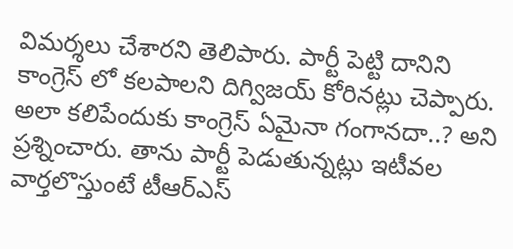విమర్శలు చేశారని తెలిపారు. పార్టీ పెట్టి దానిని కాంగ్రెస్ లో కలపాలని దిగ్విజయ్ కోరినట్లు చెప్పారు. అలా కలిపేందుకు కాంగ్రెస్ ఏమైనా గంగానదా..? అని ప్రశ్నించారు. తాను పార్టీ పెడుతున్నట్లు ఇటీవల వార్తలొస్తుంటే టీఆర్ఎస్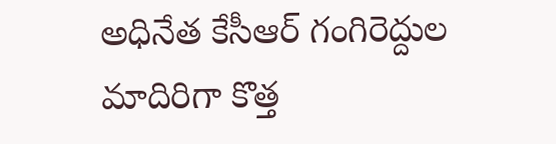అధినేత కేసీఆర్ గంగిరెద్దుల మాదిరిగా కొత్త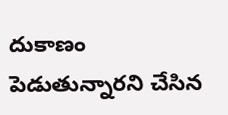దుకాణం పెడుతున్నారని చేసిన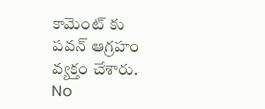కామెంట్ కు పవన్ ఆగ్రహం వ్యక్తం చేశారు.
No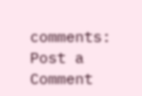comments:
Post a Comment